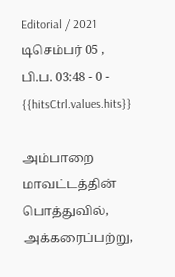Editorial / 2021 டிசெம்பர் 05 , பி.ப. 03:48 - 0 - {{hitsCtrl.values.hits}}

அம்பாறை மாவட்டத்தின் பொத்துவில், அக்கரைப்பற்று,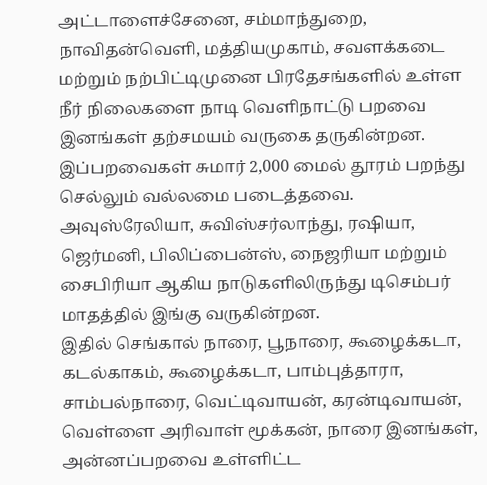அட்டாளைச்சேனை, சம்மாந்துறை, நாவிதன்வெளி, மத்தியமுகாம், சவளக்கடை மற்றும் நற்பிட்டிமுனை பிரதேசங்களில் உள்ள நீர் நிலைகளை நாடி வெளிநாட்டு பறவை இனங்கள் தற்சமயம் வருகை தருகின்றன.
இப்பறவைகள் சுமார் 2,000 மைல் தூரம் பறந்து செல்லும் வல்லமை படைத்தவை. அவுஸ்ரேலியா, சுவிஸ்சர்லாந்து, ரஷியா, ஜெர்மனி, பிலிப்பைன்ஸ், நைஜரியா மற்றும் சைபிரியா ஆகிய நாடுகளிலிருந்து டிசெம்பர் மாதத்தில் இங்கு வருகின்றன.
இதில் செங்கால் நாரை, பூநாரை, கூழைக்கடா, கடல்காகம், கூழைக்கடா, பாம்புத்தாரா, சாம்பல்நாரை, வெட்டிவாயன், கரன்டிவாயன், வெள்ளை அரிவாள் மூக்கன், நாரை இனங்கள், அன்னப்பறவை உள்ளிட்ட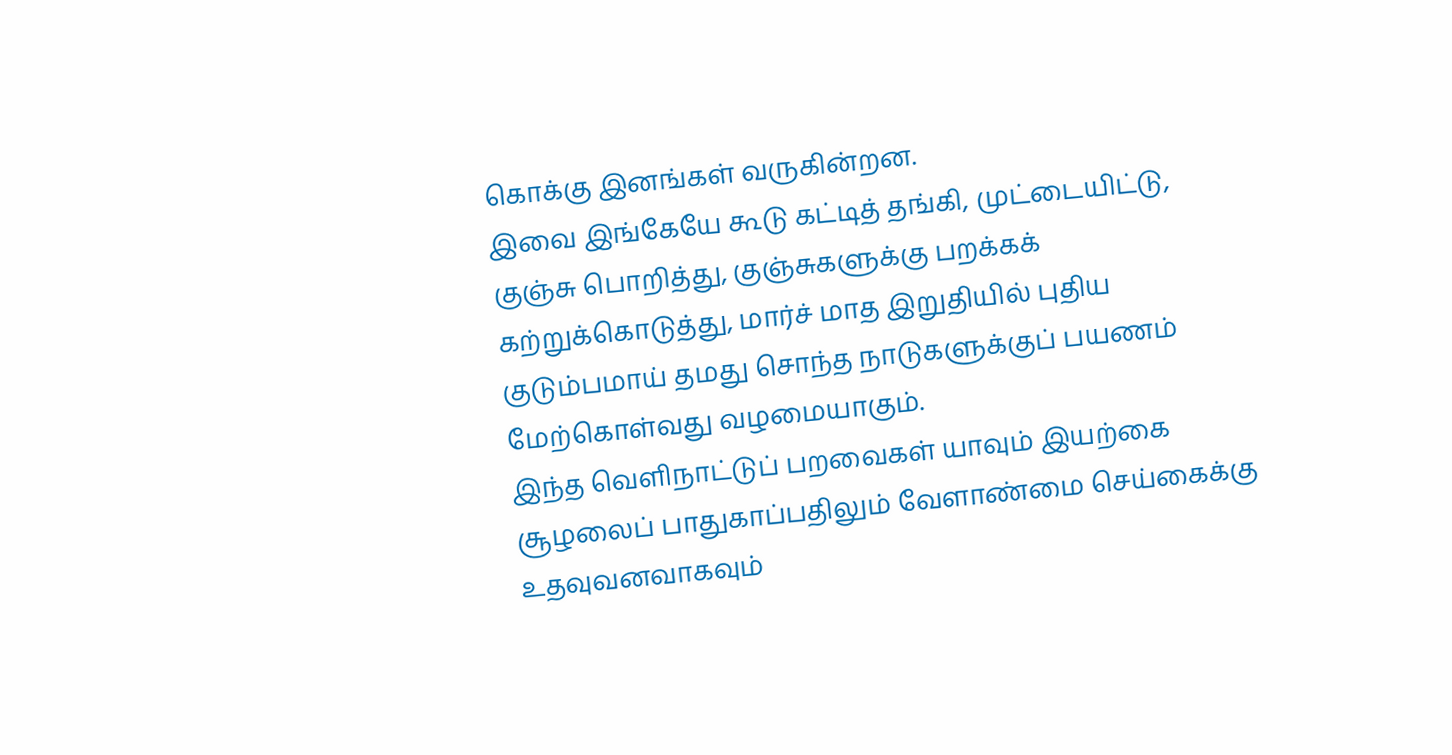கொக்கு இனங்கள் வருகின்றன.
இவை இங்கேயே கூடு கட்டித் தங்கி, முட்டையிட்டு, குஞ்சு பொறித்து, குஞ்சுகளுக்கு பறக்கக் கற்றுக்கொடுத்து, மார்ச் மாத இறுதியில் புதிய குடும்பமாய் தமது சொந்த நாடுகளுக்குப் பயணம் மேற்கொள்வது வழமையாகும்.
இந்த வெளிநாட்டுப் பறவைகள் யாவும் இயற்கை சூழலைப் பாதுகாப்பதிலும் வேளாண்மை செய்கைக்கு உதவுவனவாகவும்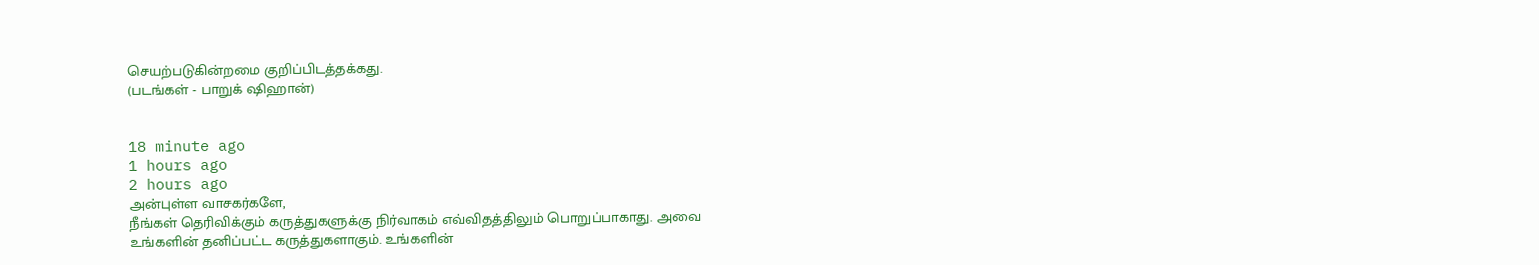செயற்படுகின்றமை குறிப்பிடத்தக்கது.
(படங்கள் - பாறுக் ஷிஹான்)


18 minute ago
1 hours ago
2 hours ago
அன்புள்ள வாசகர்களே,
நீங்கள் தெரிவிக்கும் கருத்துகளுக்கு நிர்வாகம் எவ்விதத்திலும் பொறுப்பாகாது. அவை உங்களின் தனிப்பட்ட கருத்துகளாகும். உங்களின்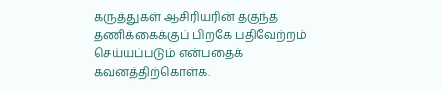கருத்துகள் ஆசிரியரின் தகுந்த தணிக்கைக்குப் பிறகே பதிவேற்றம் செய்யப்படும் என்பதைக் கவனத்திற்கொள்க.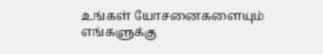உங்கள் யோசனைகளையும் எங்களுக்கு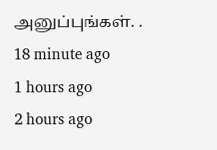அனுப்புங்கள். .
18 minute ago
1 hours ago
2 hours ago